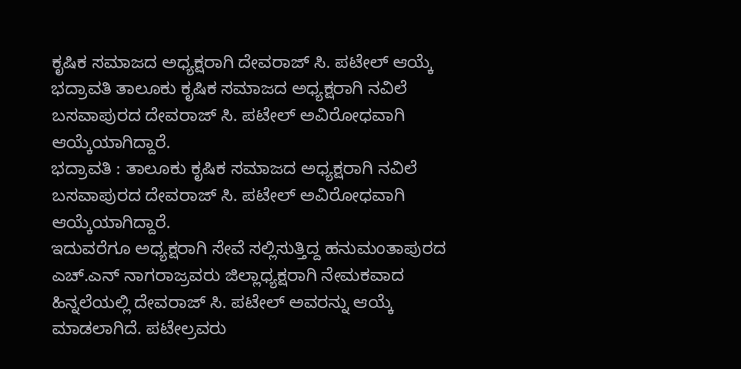ಕೃಷಿಕ ಸಮಾಜದ ಅಧ್ಯಕ್ಷರಾಗಿ ದೇವರಾಜ್ ಸಿ. ಪಟೇಲ್ ಆಯ್ಕೆ
ಭದ್ರಾವತಿ ತಾಲೂಕು ಕೃಷಿಕ ಸಮಾಜದ ಅಧ್ಯಕ್ಷರಾಗಿ ನವಿಲೆ ಬಸವಾಪುರದ ದೇವರಾಜ್ ಸಿ. ಪಟೇಲ್ ಅವಿರೋಧವಾಗಿ ಆಯ್ಕೆಯಾಗಿದ್ದಾರೆ.
ಭದ್ರಾವತಿ : ತಾಲೂಕು ಕೃಷಿಕ ಸಮಾಜದ ಅಧ್ಯಕ್ಷರಾಗಿ ನವಿಲೆ ಬಸವಾಪುರದ ದೇವರಾಜ್ ಸಿ. ಪಟೇಲ್ ಅವಿರೋಧವಾಗಿ ಆಯ್ಕೆಯಾಗಿದ್ದಾರೆ.
ಇದುವರೆಗೂ ಅಧ್ಯಕ್ಷರಾಗಿ ಸೇವೆ ಸಲ್ಲಿಸುತ್ತಿದ್ದ ಹನುಮಂತಾಪುರದ ಎಚ್.ಎನ್ ನಾಗರಾಜ್ರವರು ಜಿಲ್ಲಾಧ್ಯಕ್ಷರಾಗಿ ನೇಮಕವಾದ ಹಿನ್ನಲೆಯಲ್ಲಿ ದೇವರಾಜ್ ಸಿ. ಪಟೇಲ್ ಅವರನ್ನು ಆಯ್ಕೆ ಮಾಡಲಾಗಿದೆ. ಪಟೇಲ್ರವರು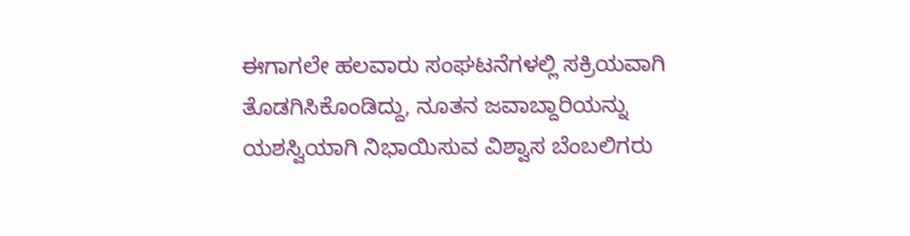ಈಗಾಗಲೇ ಹಲವಾರು ಸಂಘಟನೆಗಳಲ್ಲಿ ಸಕ್ರಿಯವಾಗಿ ತೊಡಗಿಸಿಕೊಂಡಿದ್ದು, ನೂತನ ಜವಾಬ್ದಾರಿಯನ್ನು ಯಶಸ್ವಿಯಾಗಿ ನಿಭಾಯಿಸುವ ವಿಶ್ವಾಸ ಬೆಂಬಲಿಗರು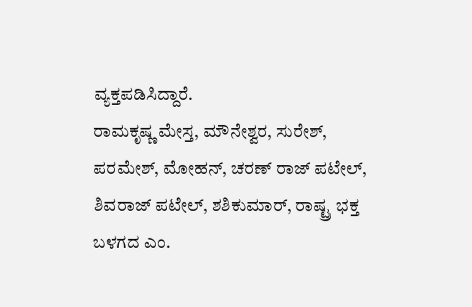ವ್ಯಕ್ತಪಡಿಸಿದ್ದಾರೆ.
ರಾಮಕೃಷ್ಣ ಮೇಸ್ತ, ಮೌನೇಶ್ವರ, ಸುರೇಶ್, ಪರಮೇಶ್, ಮೋಹನ್, ಚರಣ್ ರಾಜ್ ಪಟೇಲ್, ಶಿವರಾಜ್ ಪಟೇಲ್, ಶಶಿಕುಮಾರ್, ರಾಷ್ಟ್ರ ಭಕ್ತ ಬಳಗದ ಎಂ.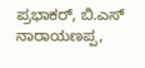ಪ್ರಭಾಕರ್, ಬಿ.ಎಸ್ ನಾರಾಯಣಪ್ಪ,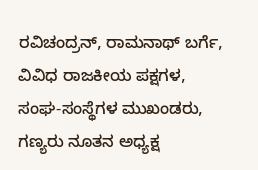ರವಿಚಂದ್ರನ್, ರಾಮನಾಥ್ ಬರ್ಗೆ, ವಿವಿಧ ರಾಜಕೀಯ ಪಕ್ಷಗಳ, ಸಂಘ-ಸಂಸ್ಥೆಗಳ ಮುಖಂಡರು, ಗಣ್ಯರು ನೂತನ ಅಧ್ಯಕ್ಷ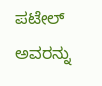ಪಟೇಲ್ ಅವರನ್ನು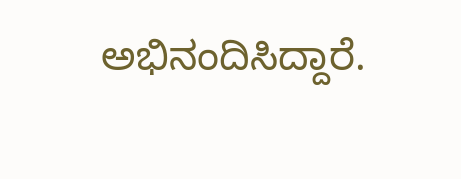ಅಭಿನಂದಿಸಿದ್ದಾರೆ.